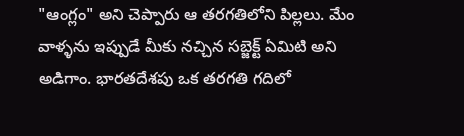"ఆంగ్లం" అని చెప్పారు ఆ తరగతిలోని పిల్లలు. మేం వాళ్ళను ఇప్పుడే మీకు నచ్చిన సబ్జెక్ట్ ఏమిటి అని అడిగాం. భారతదేశపు ఒక తరగతి గదిలో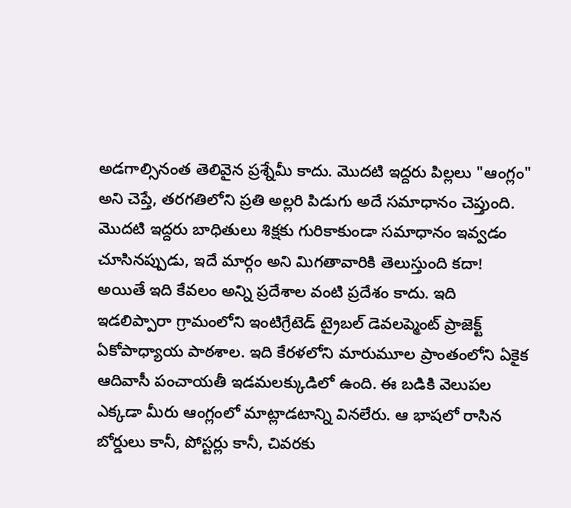అడగాల్సినంత తెలివైన ప్రశ్నేమీ కాదు. మొదటి ఇద్దరు పిల్లలు "ఆంగ్లం" అని చెప్తే, తరగతిలోని ప్రతి అల్లరి పిడుగు అదే సమాధానం చెప్తుంది. మొదటి ఇద్దరు బాధితులు శిక్షకు గురికాకుండా సమాధానం ఇవ్వడం చూసినప్పుడు, ఇదే మార్గం అని మిగతావారికి తెలుస్తుంది కదా!
అయితే ఇది కేవలం అన్ని ప్రదేశాల వంటి ప్రదేశం కాదు. ఇది ఇడలిప్పారా గ్రామంలోని ఇంటిగ్రేటెడ్ ట్రైబల్ డెవలప్మెంట్ ప్రాజెక్ట్ ఏకోపాధ్యాయ పాఠశాల. ఇది కేరళలోని మారుమూల ప్రాంతంలోని ఏకైక ఆదివాసీ పంచాయతీ ఇడమలక్కుడిలో ఉంది. ఈ బడికి వెలుపల ఎక్కడా మీరు ఆంగ్లంలో మాట్లాడటాన్ని వినలేరు. ఆ భాషలో రాసిన బోర్డులు కానీ, పోస్టర్లు కానీ, చివరకు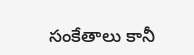సంకేతాలు కానీ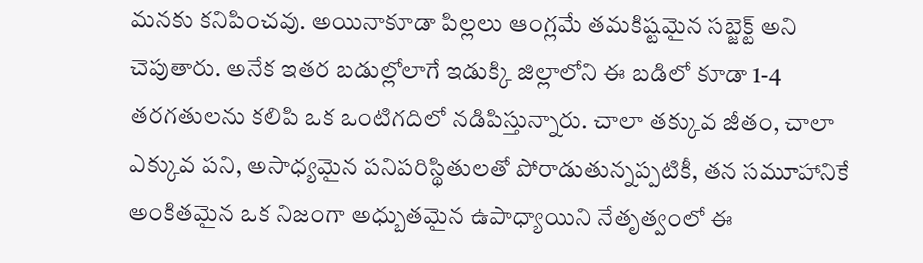మనకు కనిపించవు. అయినాకూడా పిల్లలు ఆంగ్లమే తమకిష్టమైన సబ్జెక్ట్ అని చెపుతారు. అనేక ఇతర బడుల్లోలాగే ఇడుక్కి జిల్లాలోని ఈ బడిలో కూడా 1-4 తరగతులను కలిపి ఒక ఒంటిగదిలో నడిపిస్తున్నారు. చాలా తక్కువ జీతం, చాలా ఎక్కువ పని, అసాధ్యమైన పనిపరిస్థితులతో పోరాడుతున్నప్పటికీ, తన సమూహానికే అంకితమైన ఒక నిజంగా అధ్బుతమైన ఉపాధ్యాయిని నేతృత్వంలో ఈ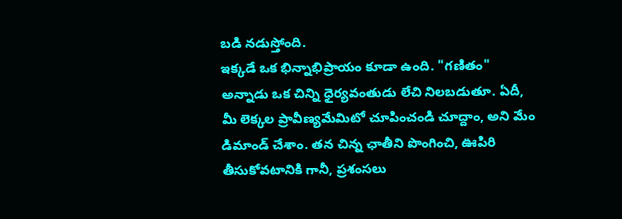బడి నడుస్తోంది.
ఇక్కడే ఒక భిన్నాభిప్రాయం కూడా ఉంది. "గణితం" అన్నాడు ఒక చిన్ని ధైర్యవంతుడు లేచి నిలబడుతూ. ఏదీ, మీ లెక్కల ప్రావీణ్యమేమిటో చూపించండి చూద్దాం, అని మేం డిమాండ్ చేశాం. తన చిన్న ఛాతీని పొంగించి, ఊపిరి తీసుకోవటానికి గానీ, ప్రశంసలు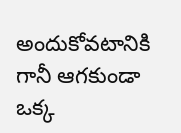అందుకోవటానికి గానీ ఆగకుండా ఒక్క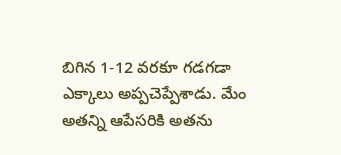బిగిన 1-12 వరకూ గడగడా ఎక్కాలు అప్పచెప్పేశాడు. మేం అతన్ని ఆపేసరికి అతను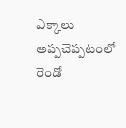ఎక్కాలు అప్పచెప్పటంలో రెండో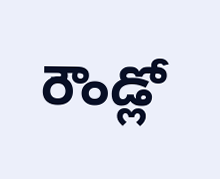రౌండ్లో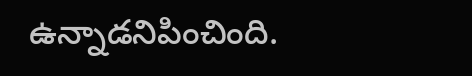ఉన్నాడనిపించింది.